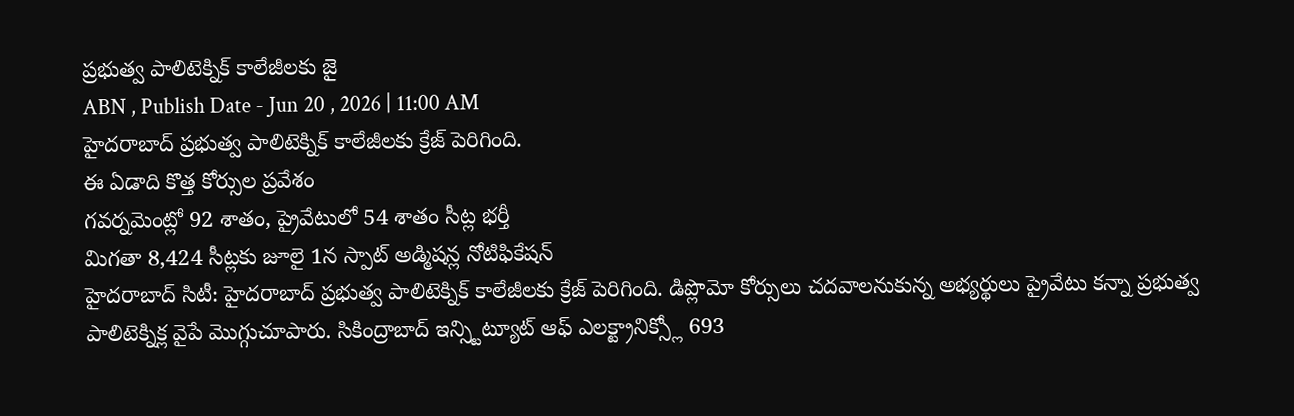ప్రభుత్వ పాలిటెక్నిక్ కాలేజీలకు జై
ABN , Publish Date - Jun 20 , 2026 | 11:00 AM
హైదరాబాద్ ప్రభుత్వ పాలిటెక్నిక్ కాలేజీలకు క్రేజ్ పెరిగింది.
ఈ ఏడాది కొత్త కోర్సుల ప్రవేశం
గవర్నమెంట్లో 92 శాతం, ప్రైవేటులో 54 శాతం సీట్ల భర్తీ
మిగతా 8,424 సీట్లకు జూలై 1న స్పాట్ అడ్మిషన్ల నోటిఫికేషన్
హైదరాబాద్ సిటీ: హైదరాబాద్ ప్రభుత్వ పాలిటెక్నిక్ కాలేజీలకు క్రేజ్ పెరిగింది. డిప్లొమో కోర్సులు చదవాలనుకున్న అభ్యర్థులు ప్రైవేటు కన్నా ప్రభుత్వ పాలిటెక్నిక్ల వైపే మొగ్గుచూపారు. సికింద్రాబాద్ ఇన్స్టిట్యూట్ ఆఫ్ ఎలక్ట్రానిక్స్లో 693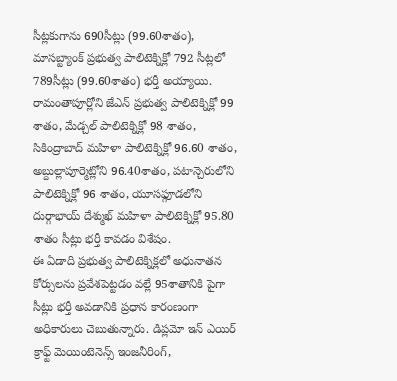సీట్లకుగాను 690సీట్లు (99.60శాతం), మాసబ్ట్యాంక్ ప్రభుత్వ పాలిటెక్నిక్లో 792 సీట్లలో 789సీట్లు (99.60శాతం) భర్తీ అయ్యాయి. రామంతాపూర్లోని జేఎన్ ప్రభుత్వ పాలిటెక్నిక్లో 99 శాతం, మేడ్చల్ పాలిటెక్నిక్లో 98 శాతం, సికింద్రాబాద్ మహిళా పాలిటెక్నిక్లో 96.60 శాతం, అబ్దుల్లాపూర్మెట్లోని 96.40శాతం, పటాన్చెరులోని పాలిటెక్నిక్లో 96 శాతం, యూసఫ్గూడలోని దుర్గాభాయ్ దేశ్ముఖ్ మహిళా పాలిటెక్నిక్లో 95.80 శాతం సీట్లు భర్తీ కావడం విశేషం.
ఈ ఏడాది ప్రభుత్వ పాలిటెక్నిక్లలో అధునాతన కోర్సులను ప్రవేశపెట్టడం వల్లే 95శాతానికి పైగా సీట్లు భర్తీ అవడానికి ప్రధాన కారంణంగా అధికారులు చెబుతున్నారు. డిప్లమో ఇన్ ఎయిర్ క్రాఫ్ట్ మెయింటెనెన్స్ ఇంజనీరింగ్,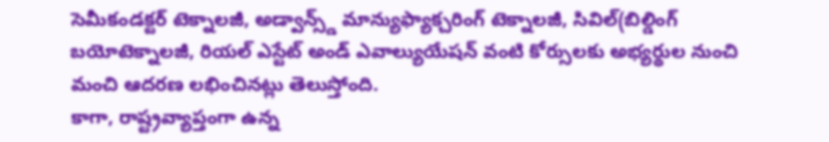సెమీకండక్టర్ టెక్నాలజీ, అడ్వాన్స్డ్ మాన్యుఫ్యాక్చరింగ్ టెక్నాలజీ, సివిల్(బిల్డింగ్ బయోటెక్నాలజీ, రియల్ ఎస్టేట్ అండ్ ఎవాల్యుయేషన్ వంటి కోర్సులకు అభ్యర్థుల నుంచి మంచి ఆదరణ లభించినట్లు తెలుస్తోంది.
కాగా, రాష్ట్రవ్యాప్తంగా ఉన్న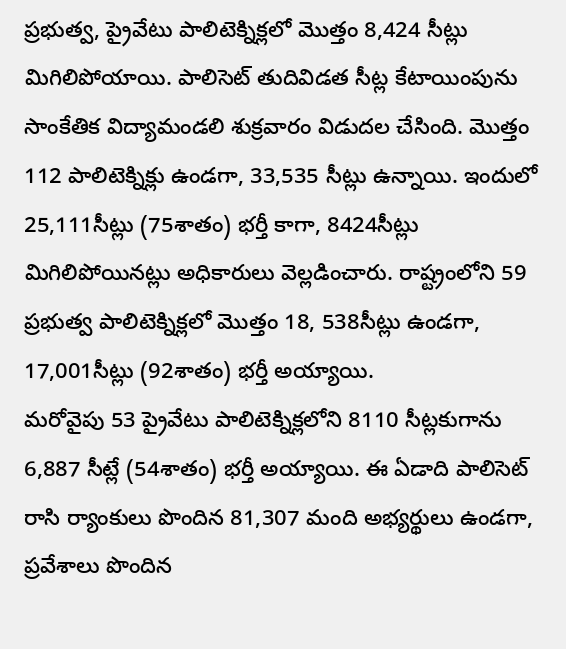ప్రభుత్వ, ప్రైవేటు పాలిటెక్నిక్లలో మొత్తం 8,424 సీట్లు మిగిలిపోయాయి. పాలిసెట్ తుదివిడత సీట్ల కేటాయింపును సాంకేతిక విద్యామండలి శుక్రవారం విడుదల చేసింది. మొత్తం 112 పాలిటెక్నిక్లు ఉండగా, 33,535 సీట్లు ఉన్నాయి. ఇందులో 25,111సీట్లు (75శాతం) భర్తీ కాగా, 8424సీట్లు మిగిలిపోయినట్లు అధికారులు వెల్లడించారు. రాష్ట్రంలోని 59 ప్రభుత్వ పాలిటెక్నిక్లలో మొత్తం 18, 538సీట్లు ఉండగా, 17,001సీట్లు (92శాతం) భర్తీ అయ్యాయి.
మరోవైపు 53 ప్రైవేటు పాలిటెక్నిక్లలోని 8110 సీట్లకుగాను 6,887 సీట్లే (54శాతం) భర్తీ అయ్యాయి. ఈ ఏడాది పాలిసెట్ రాసి ర్యాంకులు పొందిన 81,307 మంది అభ్యర్థులు ఉండగా, ప్రవేశాలు పొందిన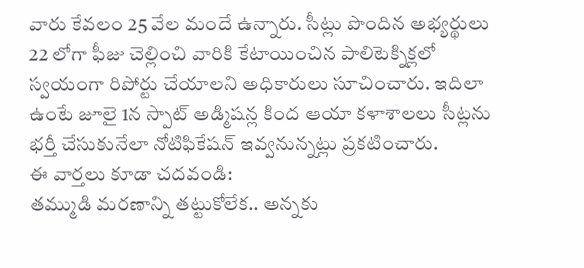వారు కేవలం 25 వేల మందే ఉన్నారు. సీట్లు పొందిన అభ్యర్థులు 22 లోగా ఫీజు చెల్లించి వారికి కేటాయించిన పాలిటెక్నిక్లలో స్వయంగా రిపోర్టు చేయాలని అధికారులు సూచించారు. ఇదిలా ఉంటే జూలై 1న స్పాట్ అడ్మిషన్ల కింద ఆయా కళాశాలలు సీట్లను భర్తీ చేసుకునేలా నోటిఫికేషన్ ఇవ్వనున్నట్లు ప్రకటించారు.
ఈ వార్తలు కూడా చదవండి:
తమ్ముడి మరణాన్ని తట్టుకోలేక.. అన్నకు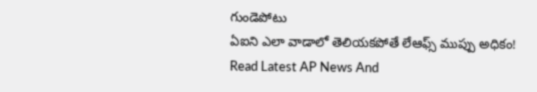గుండెపోటు
ఏఐని ఎలా వాడాలో తెలియకపోతే లేఆఫ్స్ ముప్పు అధికం!
Read Latest AP News And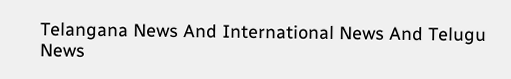Telangana News And International News And Telugu News